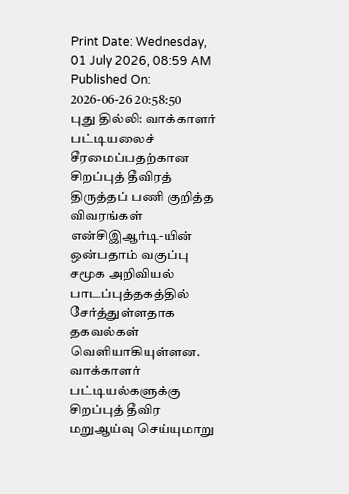Print Date: Wednesday, 01 July 2026, 08:59 AM
Published On: 2026-06-26 20:58:50
புது தில்லி: வாக்காளர் பட்டியலைச் சீரமைப்பதற்கான சிறப்புத் தீவிரத் திருத்தப் பணி குறித்த விவரங்கள் என்சிஇஆர்டி-யின் ஒன்பதாம் வகுப்பு சமூக அறிவியல் பாடப்புத்தகத்தில் சேர்த்துள்ளதாக தகவல்கள் வெளியாகியுள்ளன. வாக்காளர் பட்டியல்களுக்கு சிறப்புத் தீவிர மறுஆய்வு செய்யுமாறு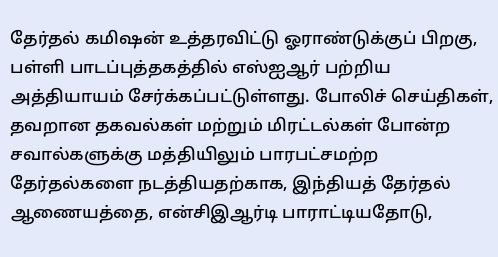தேர்தல் கமிஷன் உத்தரவிட்டு ஓராண்டுக்குப் பிறகு, பள்ளி பாடப்புத்தகத்தில் எஸ்ஐஆர் பற்றிய அத்தியாயம் சேர்க்கப்பட்டுள்ளது. போலிச் செய்திகள், தவறான தகவல்கள் மற்றும் மிரட்டல்கள் போன்ற சவால்களுக்கு மத்தியிலும் பாரபட்சமற்ற தேர்தல்களை நடத்தியதற்காக, இந்தியத் தேர்தல் ஆணையத்தை, என்சிஇஆர்டி பாராட்டியதோடு,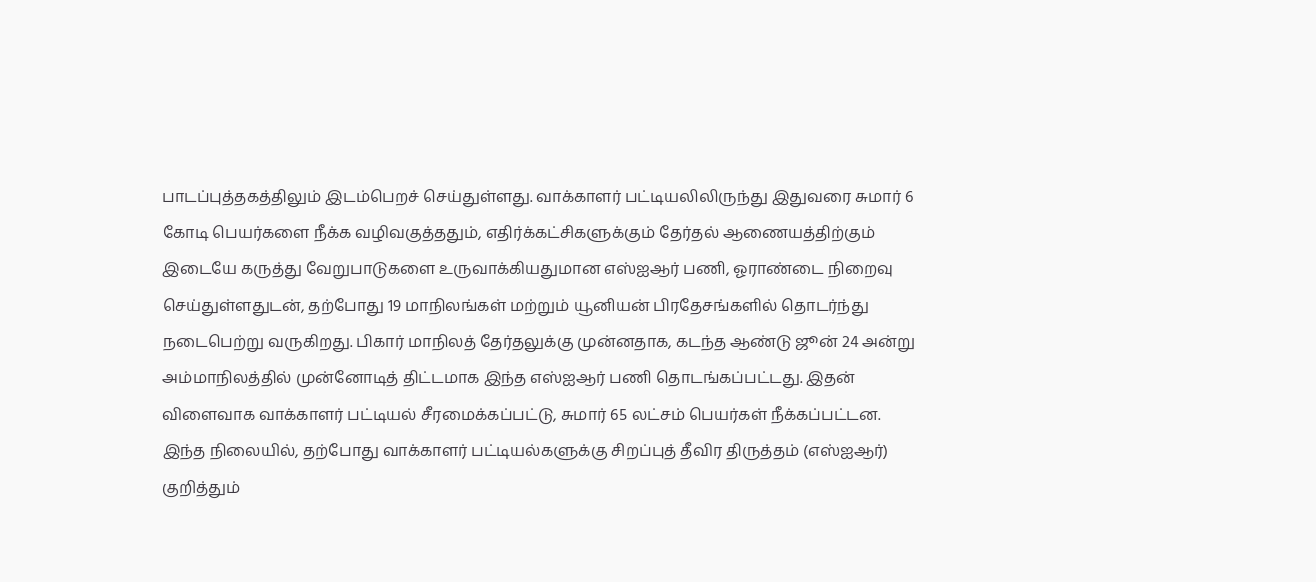பாடப்புத்தகத்திலும் இடம்பெறச் செய்துள்ளது. வாக்காளர் பட்டியலிலிருந்து இதுவரை சுமார் 6 கோடி பெயர்களை நீக்க வழிவகுத்ததும், எதிர்க்கட்சிகளுக்கும் தேர்தல் ஆணையத்திற்கும் இடையே கருத்து வேறுபாடுகளை உருவாக்கியதுமான எஸ்ஐஆர் பணி, ஓராண்டை நிறைவு செய்துள்ளதுடன், தற்போது 19 மாநிலங்கள் மற்றும் யூனியன் பிரதேசங்களில் தொடர்ந்து நடைபெற்று வருகிறது. பிகார் மாநிலத் தேர்தலுக்கு முன்னதாக, கடந்த ஆண்டு ஜூன் 24 அன்று அம்மாநிலத்தில் முன்னோடித் திட்டமாக இந்த எஸ்ஐஆர் பணி தொடங்கப்பட்டது. இதன் விளைவாக வாக்காளர் பட்டியல் சீரமைக்கப்பட்டு, சுமார் 65 லட்சம் பெயர்கள் நீக்கப்பட்டன. இந்த நிலையில், தற்போது வாக்காளர் பட்டியல்களுக்கு சிறப்புத் தீவிர திருத்தம் (எஸ்ஐஆர்) குறித்தும்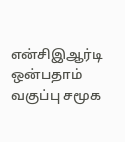என்சிஇஆர்டி ஒன்பதாம் வகுப்பு சமூக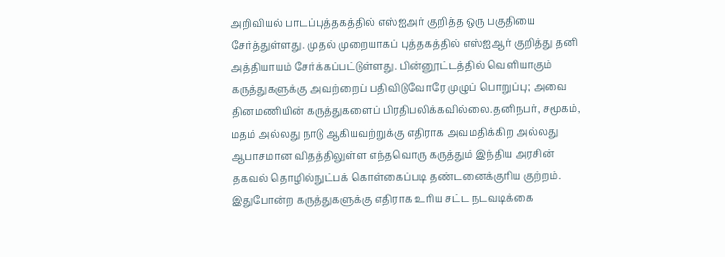அறிவியல் பாடப்புத்தகத்தில் எஸ்ஐஅர் குறித்த ஒரு பகுதியை சேர்த்துள்ளது. முதல் முறையாகப் புத்தகத்தில் எஸ்ஐஆர் குறித்து தனி அத்தியாயம் சேர்க்கப்பட்டுள்ளது. பின்னூட்டத்தில் வெளியாகும் கருத்துகளுக்கு அவற்றைப் பதிவிடுவோரே முழுப் பொறுப்பு; அவை தினமணியின் கருத்துகளைப் பிரதிபலிக்கவில்லை.தனிநபர், சமூகம், மதம் அல்லது நாடு ஆகியவற்றுக்கு எதிராக அவமதிக்கிற அல்லது ஆபாசமான விதத்திலுள்ள எந்தவொரு கருத்தும் இந்திய அரசின் தகவல் தொழில்நுட்பக் கொள்கைப்படி தண்டனைக்குரிய குற்றம். இதுபோன்ற கருத்துகளுக்கு எதிராக உரிய சட்ட நடவடிக்கை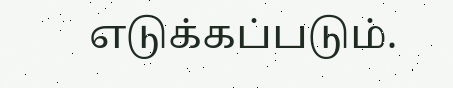எடுக்கப்படும்.